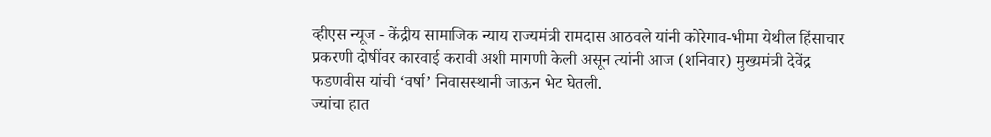व्हीएस न्यूज - केंद्रीय सामाजिक न्याय राज्यमंत्री रामदास आठवले यांनी कोरेगाव-भीमा येथील हिंसाचार प्रकरणी दोषींवर कारवाई करावी अशी मागणी केली असून त्यांनी आज (शनिवार) मुख्यमंत्री देवेंद्र फडणवीस यांची ‘वर्षा’ निवासस्थानी जाऊन भेट घेतली.
ज्यांचा हात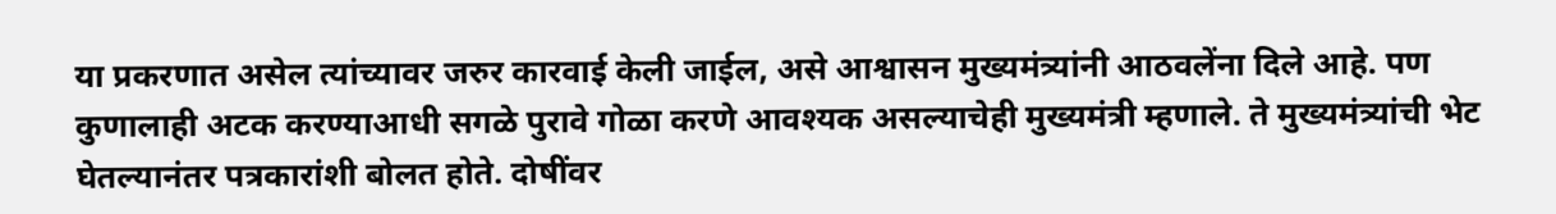या प्रकरणात असेल त्यांच्यावर जरुर कारवाई केली जाईल, असे आश्वासन मुख्यमंत्र्यांनी आठवलेंना दिले आहे. पण कुणालाही अटक करण्याआधी सगळे पुरावे गोळा करणे आवश्यक असल्याचेही मुख्यमंत्री म्हणाले. ते मुख्यमंत्र्यांची भेट घेतल्यानंतर पत्रकारांशी बोलत होते. दोषींवर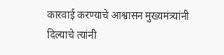कारवाई करण्याचे आश्वासन मुख्यमंत्र्यांनी दिल्याचे त्यांनी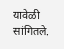यावेळी सांगितले.